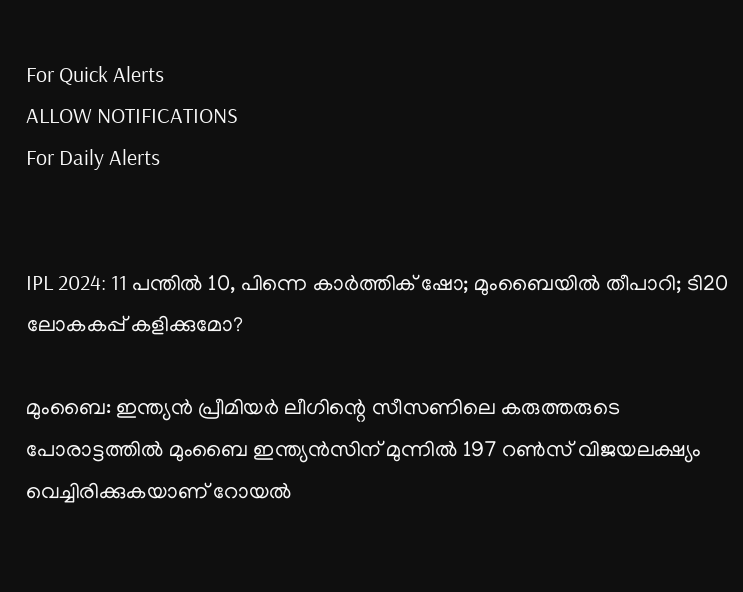For Quick Alerts
ALLOW NOTIFICATIONS
For Daily Alerts


IPL 2024: 11 പന്തില്‍ 10, പിന്നെ കാര്‍ത്തിക് ഷോ; മുംബൈയില്‍ തീപാറി; ടി20 ലോകകപ്പ് കളിക്കുമോ?

മുംബൈ: ഇന്ത്യന്‍ പ്രീമിയര്‍ ലീഗിന്റെ സീസണിലെ കരുത്തരുടെ പോരാട്ടത്തില്‍ മുംബൈ ഇന്ത്യന്‍സിന് മുന്നില്‍ 197 റണ്‍സ് വിജയലക്ഷ്യം വെച്ചിരിക്കുകയാണ് റോയല്‍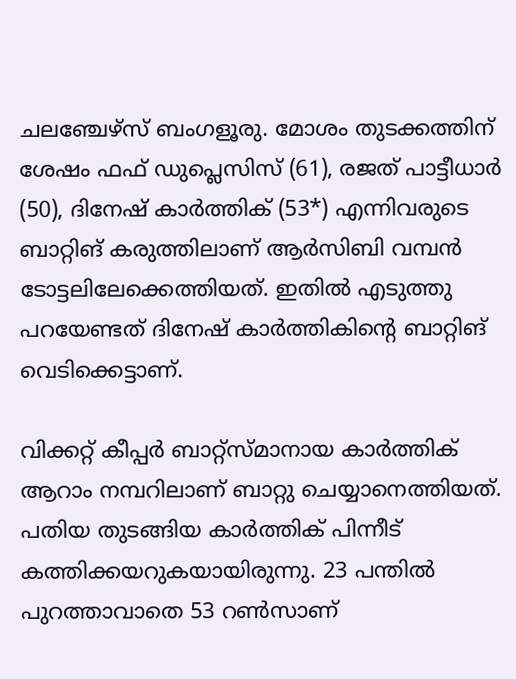ചലഞ്ചേഴ്‌സ് ബംഗളൂരു. മോശം തുടക്കത്തിന് ശേഷം ഫഫ് ഡുപ്ലെസിസ് (61), രജത് പാട്ടീധാര്‍ (50), ദിനേഷ് കാര്‍ത്തിക് (53*) എന്നിവരുടെ ബാറ്റിങ് കരുത്തിലാണ് ആര്‍സിബി വമ്പന്‍ ടോട്ടലിലേക്കെത്തിയത്. ഇതില്‍ എടുത്തു പറയേണ്ടത് ദിനേഷ് കാര്‍ത്തികിന്റെ ബാറ്റിങ് വെടിക്കെട്ടാണ്.

വിക്കറ്റ് കീപ്പര്‍ ബാറ്റ്‌സ്മാനായ കാര്‍ത്തിക് ആറാം നമ്പറിലാണ് ബാറ്റു ചെയ്യാനെത്തിയത്. പതിയ തുടങ്ങിയ കാര്‍ത്തിക് പിന്നീട് കത്തിക്കയറുകയായിരുന്നു. 23 പന്തില്‍ പുറത്താവാതെ 53 റണ്‍സാണ്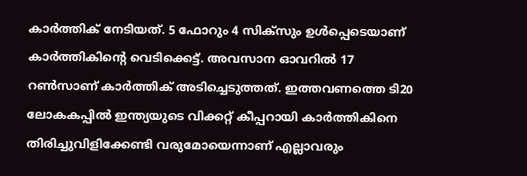കാര്‍ത്തിക് നേടിയത്. 5 ഫോറും 4 സിക്‌സും ഉള്‍പ്പെടെയാണ് കാര്‍ത്തികിന്റെ വെടിക്കെട്ട്. അവസാന ഓവറില്‍ 17 റണ്‍സാണ് കാര്‍ത്തിക് അടിച്ചെടുത്തത്. ഇത്തവണത്തെ ടി20 ലോകകപ്പില്‍ ഇന്ത്യയുടെ വിക്കറ്റ് കീപ്പറായി കാര്‍ത്തികിനെ തിരിച്ചുവിളിക്കേണ്ടി വരുമോയെന്നാണ് എല്ലാവരും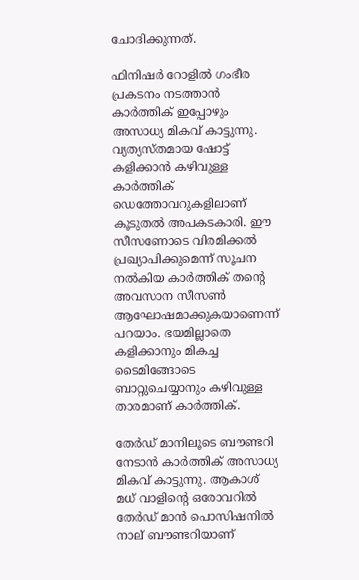ചോദിക്കുന്നത്.

ഫിനിഷര്‍ റോളില്‍ ഗംഭീര പ്രകടനം നടത്താന്‍ കാര്‍ത്തിക് ഇപ്പോഴും അസാധ്യ മികവ് കാട്ടുന്നു. വ്യത്യസ്തമായ ഷോട്ട് കളിക്കാന്‍ കഴിവുള്ള കാര്‍ത്തിക് ഡെത്തോവറുകളിലാണ് കൂടുതല്‍ അപകടകാരി. ഈ സീസണോടെ വിരമിക്കല്‍ പ്രഖ്യാപിക്കുമെന്ന് സൂചന നല്‍കിയ കാര്‍ത്തിക് തന്റെ അവസാന സീസണ്‍ ആഘോഷമാക്കുകയാണെന്ന് പറയാം. ഭയമില്ലാതെ കളിക്കാനും മികച്ച ടൈമിങ്ങോടെ ബാറ്റുചെയ്യാനും കഴിവുള്ള താരമാണ് കാര്‍ത്തിക്.

തേര്‍ഡ് മാനിലൂടെ ബൗണ്ടറി നേടാന്‍ കാര്‍ത്തിക് അസാധ്യ മികവ് കാട്ടുന്നു. ആകാശ് മധ് വാളിന്റെ ഒരോവറില്‍ തേര്‍ഡ് മാന്‍ പൊസിഷനില്‍ നാല് ബൗണ്ടറിയാണ്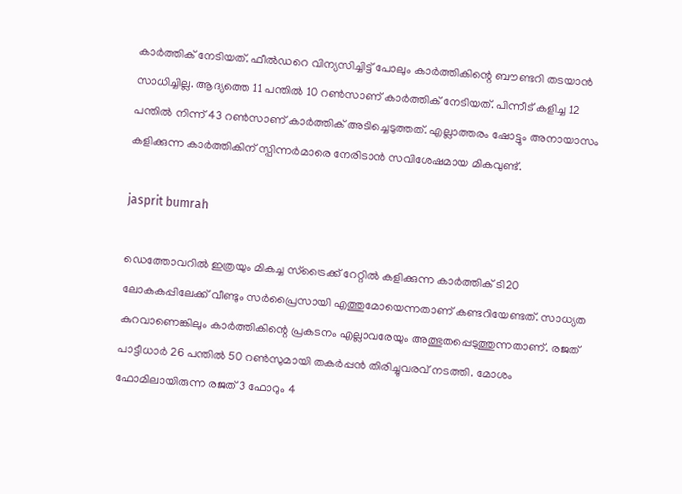കാര്‍ത്തിക് നേടിയത്. ഫീല്‍ഡറെ വിന്യസിച്ചിട്ട് പോലും കാര്‍ത്തികിന്റെ ബൗണ്ടറി തടയാന്‍ സാധിച്ചില്ല. ആദ്യത്തെ 11 പന്തില്‍ 10 റണ്‍സാണ് കാര്‍ത്തിക് നേടിയത്. പിന്നീട് കളിച്ച 12 പന്തില്‍ നിന്ന് 43 റണ്‍സാണ് കാര്‍ത്തിക് അടിച്ചെടുത്തത്. എല്ലാത്തരം ഷോട്ടും അനായാസം കളിക്കുന്ന കാര്‍ത്തികിന് സ്പിന്നര്‍മാരെ നേരിടാന്‍ സവിശേഷമായ മികവുണ്ട്.

jasprit bumrah

ഡെത്തോവറില്‍ ഇത്രയും മികച്ച സ്‌ട്രൈക്ക് റേറ്റില്‍ കളിക്കുന്ന കാര്‍ത്തിക് ടി20 ലോകകപ്പിലേക്ക് വീണ്ടും സര്‍പ്രൈസായി എത്തുമോയെന്നതാണ് കണ്ടറിയേണ്ടത്. സാധ്യത കുറവാണെങ്കിലും കാര്‍ത്തികിന്റെ പ്രകടനം എല്ലാവരേയും അത്ഭുതപ്പെടുത്തുന്നതാണ്. രജത് പാട്ടീധാര്‍ 26 പന്തില്‍ 50 റണ്‍സുമായി തകര്‍പ്പന്‍ തിരിച്ചുവരവ് നടത്തി. മോശം ഫോമിലായിരുന്ന രജത് 3 ഫോറും 4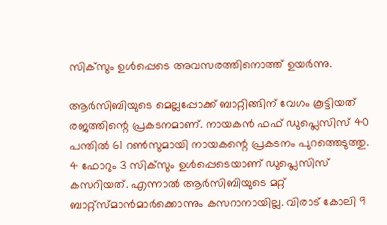സിക്‌സും ഉള്‍പ്പെടെ അവസരത്തിനൊത്ത് ഉയര്‍ന്നു.

ആര്‍സിബിയുടെ മെല്ലപ്പോക്ക് ബാറ്റിങ്ങിന് വേഗം കൂട്ടിയത് രജത്തിന്റെ പ്രകടനമാണ്. നായകന്‍ ഫഫ് ഡുപ്ലെസിസ് 40 പന്തില്‍ 61 റണ്‍സുമായി നായകന്റെ പ്രകടനം പുറത്തെടുത്തു. 4 ഫോറും 3 സിക്‌സും ഉള്‍പ്പെടെയാണ് ഡുപ്ലെസിസ് കസറിയത്. എന്നാല്‍ ആര്‍സിബിയുടെ മറ്റ് ബാറ്റ്‌സ്മാന്‍മാര്‍ക്കൊന്നും കസറാനായില്ല. വിരാട് കോലി 9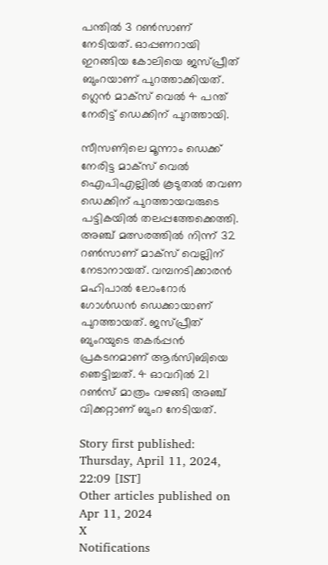പന്തില്‍ 3 റണ്‍സാണ് നേടിയത്. ഓപ്പണറായി ഇറങ്ങിയ കോലിയെ ജസ്പ്രീത് ബുംറയാണ് പുറത്താക്കിയത്. ഗ്ലെന്‍ മാക്‌സ് വെല്‍ 4 പന്ത് നേരിട്ട് ഡെക്കിന് പുറത്തായി.

സീസണിലെ മൂന്നാം ഡെക്ക് നേരിട്ട മാക്‌സ് വെല്‍ ഐപിഎല്ലില്‍ കൂടുതല്‍ തവണ ഡെക്കിന് പുറത്തായവരുടെ പട്ടികയില്‍ തലപ്പത്തേക്കെത്തി. അഞ്ച് മത്സരത്തില്‍ നിന്ന് 32 റണ്‍സാണ് മാക്‌സ് വെല്ലിന് നേടാനായത്. വമ്പനടിക്കാരന്‍ മഹിപാല്‍ ലോംറോര്‍ ഗോള്‍ഡന്‍ ഡെക്കായാണ് പുറത്തായത്. ജസ്പ്രീത് ബുംറയുടെ തകര്‍പ്പന്‍ പ്രകടനമാണ് ആര്‍സിബിയെ ഞെട്ടിച്ചത്. 4 ഓവറില്‍ 21 റണ്‍സ് മാത്രം വഴങ്ങി അഞ്ച് വിക്കറ്റാണ് ബുംറ നേടിയത്.

Story first published: Thursday, April 11, 2024, 22:09 [IST]
Other articles published on Apr 11, 2024
X
Notifications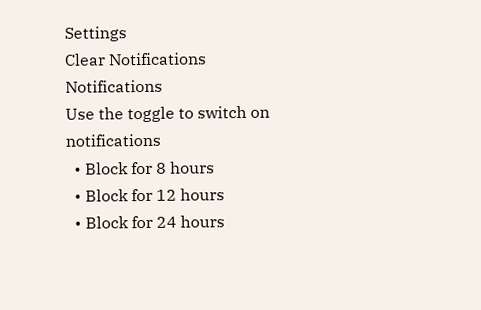Settings
Clear Notifications
Notifications
Use the toggle to switch on notifications
  • Block for 8 hours
  • Block for 12 hours
  • Block for 24 hours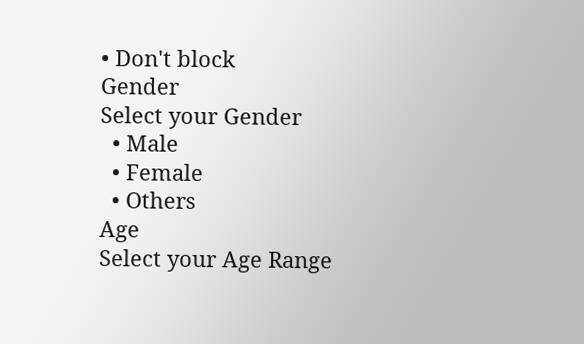• Don't block
Gender
Select your Gender
  • Male
  • Female
  • Others
Age
Select your Age Range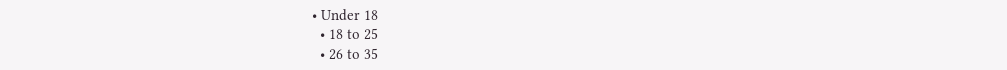• Under 18
  • 18 to 25
  • 26 to 35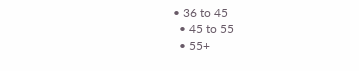• 36 to 45
  • 45 to 55
  • 55+